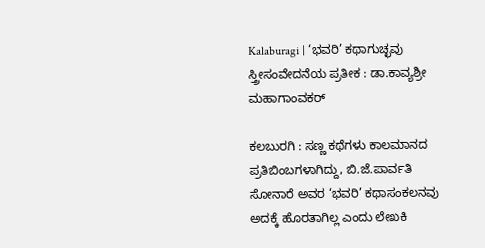Kalaburagi | ‘ಭವರಿ’ ಕಥಾಗುಚ್ಛವು ಸ್ತ್ರೀಸಂವೇದನೆಯ ಪ್ರತೀಕ : ಡಾ.ಕಾವ್ಯಶ್ರೀ ಮಹಾಗಾಂವಕರ್

ಕಲಬುರಗಿ : ಸಣ್ಣ ಕಥೆಗಳು ಕಾಲಮಾನದ ಪ್ರತಿಬಿಂಬಗಳಾಗಿದ್ದು, ಬಿ.ಜೆ.ಪಾರ್ವತಿ ಸೋನಾರೆ ಅವರ ‘ಭವರಿ’ ಕಥಾಸಂಕಲನವು ಅದಕ್ಕೆ ಹೊರತಾಗಿಲ್ಲ ಎಂದು ಲೇಖಕಿ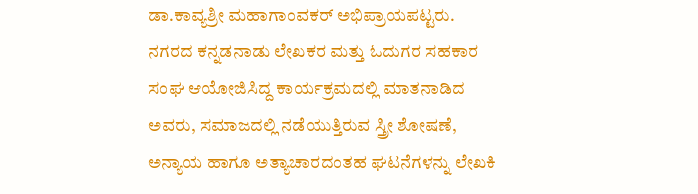ಡಾ.ಕಾವ್ಯಶ್ರೀ ಮಹಾಗಾಂವಕರ್ ಅಭಿಪ್ರಾಯಪಟ್ಟರು.
ನಗರದ ಕನ್ನಡನಾಡು ಲೇಖಕರ ಮತ್ತು ಓದುಗರ ಸಹಕಾರ ಸಂಘ ಆಯೋಜಿಸಿದ್ದ ಕಾರ್ಯಕ್ರಮದಲ್ಲಿ ಮಾತನಾಡಿದ ಅವರು, ಸಮಾಜದಲ್ಲಿ ನಡೆಯುತ್ತಿರುವ ಸ್ತ್ರೀ ಶೋಷಣೆ, ಅನ್ಯಾಯ ಹಾಗೂ ಅತ್ಯಾಚಾರದಂತಹ ಘಟನೆಗಳನ್ನು ಲೇಖಕಿ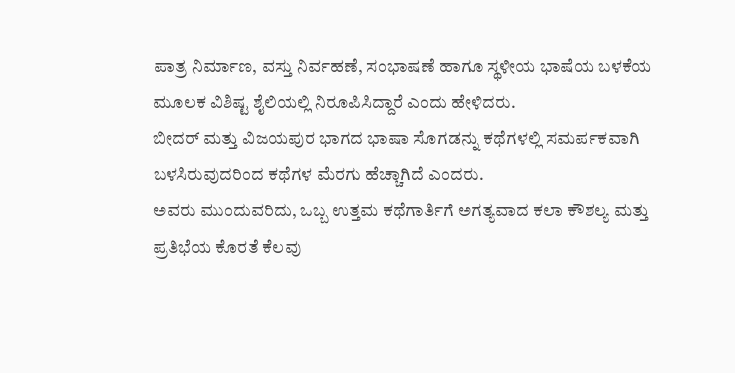ಪಾತ್ರ ನಿರ್ಮಾಣ, ವಸ್ತು ನಿರ್ವಹಣೆ, ಸಂಭಾಷಣೆ ಹಾಗೂ ಸ್ಥಳೀಯ ಭಾಷೆಯ ಬಳಕೆಯ ಮೂಲಕ ವಿಶಿಷ್ಟ ಶೈಲಿಯಲ್ಲಿ ನಿರೂಪಿಸಿದ್ದಾರೆ ಎಂದು ಹೇಳಿದರು.
ಬೀದರ್ ಮತ್ತು ವಿಜಯಪುರ ಭಾಗದ ಭಾಷಾ ಸೊಗಡನ್ನು ಕಥೆಗಳಲ್ಲಿ ಸಮರ್ಪಕವಾಗಿ ಬಳಸಿರುವುದರಿಂದ ಕಥೆಗಳ ಮೆರಗು ಹೆಚ್ಚಾಗಿದೆ ಎಂದರು.
ಅವರು ಮುಂದುವರಿದು, ಒಬ್ಬ ಉತ್ತಮ ಕಥೆಗಾರ್ತಿಗೆ ಅಗತ್ಯವಾದ ಕಲಾ ಕೌಶಲ್ಯ ಮತ್ತು ಪ್ರತಿಭೆಯ ಕೊರತೆ ಕೆಲವು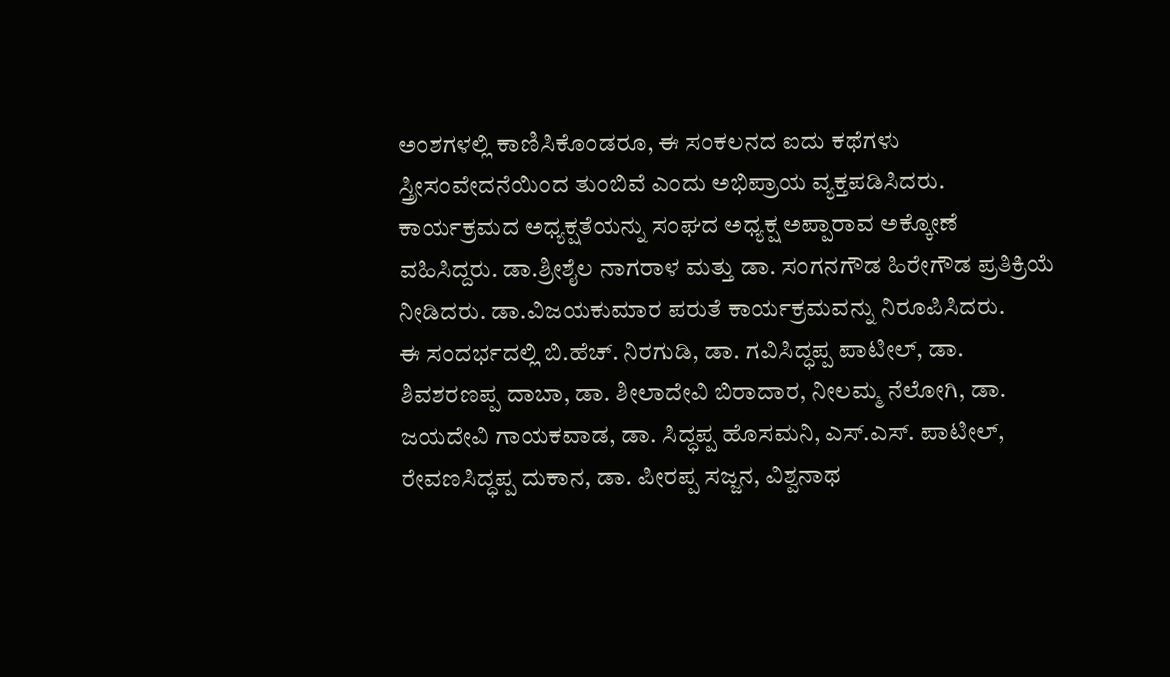ಅಂಶಗಳಲ್ಲಿ ಕಾಣಿಸಿಕೊಂಡರೂ, ಈ ಸಂಕಲನದ ಐದು ಕಥೆಗಳು ಸ್ತ್ರೀಸಂವೇದನೆಯಿಂದ ತುಂಬಿವೆ ಎಂದು ಅಭಿಪ್ರಾಯ ವ್ಯಕ್ತಪಡಿಸಿದರು.
ಕಾರ್ಯಕ್ರಮದ ಅಧ್ಯಕ್ಷತೆಯನ್ನು ಸಂಘದ ಅಧ್ಯಕ್ಷ ಅಪ್ಪಾರಾವ ಅಕ್ಕೋಣೆ ವಹಿಸಿದ್ದರು. ಡಾ.ಶ್ರೀಶೈಲ ನಾಗರಾಳ ಮತ್ತು ಡಾ. ಸಂಗನಗೌಡ ಹಿರೇಗೌಡ ಪ್ರತಿಕ್ರಿಯೆ ನೀಡಿದರು. ಡಾ.ವಿಜಯಕುಮಾರ ಪರುತೆ ಕಾರ್ಯಕ್ರಮವನ್ನು ನಿರೂಪಿಸಿದರು.
ಈ ಸಂದರ್ಭದಲ್ಲಿ ಬಿ.ಹೆಚ್. ನಿರಗುಡಿ, ಡಾ. ಗವಿಸಿದ್ಧಪ್ಪ ಪಾಟೀಲ್, ಡಾ. ಶಿವಶರಣಪ್ಪ ದಾಬಾ, ಡಾ. ಶೀಲಾದೇವಿ ಬಿರಾದಾರ, ನೀಲಮ್ಮ ನೆಲೋಗಿ, ಡಾ. ಜಯದೇವಿ ಗಾಯಕವಾಡ, ಡಾ. ಸಿದ್ಧಪ್ಪ ಹೊಸಮನಿ, ಎಸ್.ಎಸ್. ಪಾಟೀಲ್, ರೇವಣಸಿದ್ಧಪ್ಪ ದುಕಾನ, ಡಾ. ಪೀರಪ್ಪ ಸಜ್ಜನ, ವಿಶ್ವನಾಥ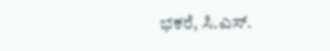ಭಕರೆ, ಸಿ.ಎಸ್.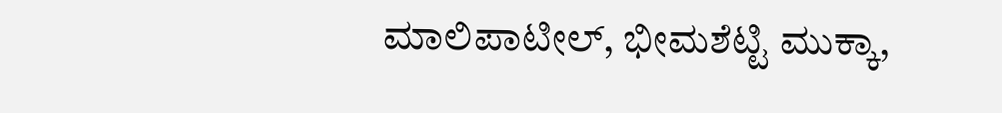ಮಾಲಿಪಾಟೀಲ್, ಭೀಮಶೆಟ್ಟಿ ಮುಕ್ಕಾ,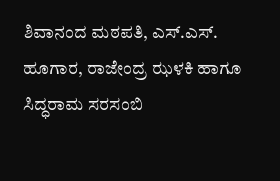ಶಿವಾನಂದ ಮಠಪತಿ, ಎಸ್.ಎಸ್. ಹೂಗಾರ, ರಾಜೇಂದ್ರ ಝಳಕಿ ಹಾಗೂ ಸಿದ್ಧರಾಮ ಸರಸಂಬಿ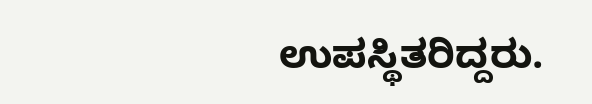ಉಪಸ್ಥಿತರಿದ್ದರು.